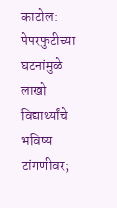काटोल: पेपरफुटीच्या घटनांमुळे लाखो विद्यार्थ्यांचे भविष्य टांगणीवर;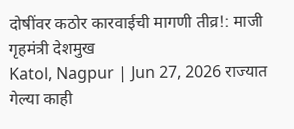दोषींवर कठोर कारवाईची मागणी तीव्र!: माजी गृहमंत्री देशमुख
Katol, Nagpur | Jun 27, 2026 राज्यात गेल्या काही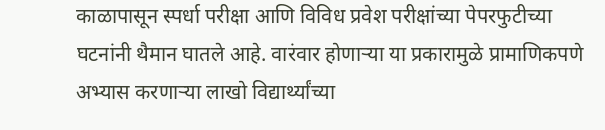काळापासून स्पर्धा परीक्षा आणि विविध प्रवेश परीक्षांच्या पेपरफुटीच्या घटनांनी थैमान घातले आहे. वारंवार होणाऱ्या या प्रकारामुळे प्रामाणिकपणे अभ्यास करणाऱ्या लाखो विद्यार्थ्यांच्या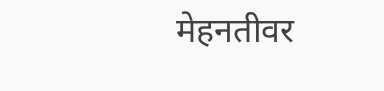मेहनतीवर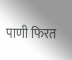पाणी फिरत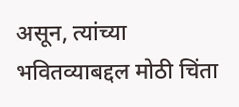असून, त्यांच्या भवितव्याबद्दल मोठी चिंता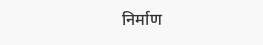निर्माण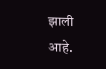झाली आहे.